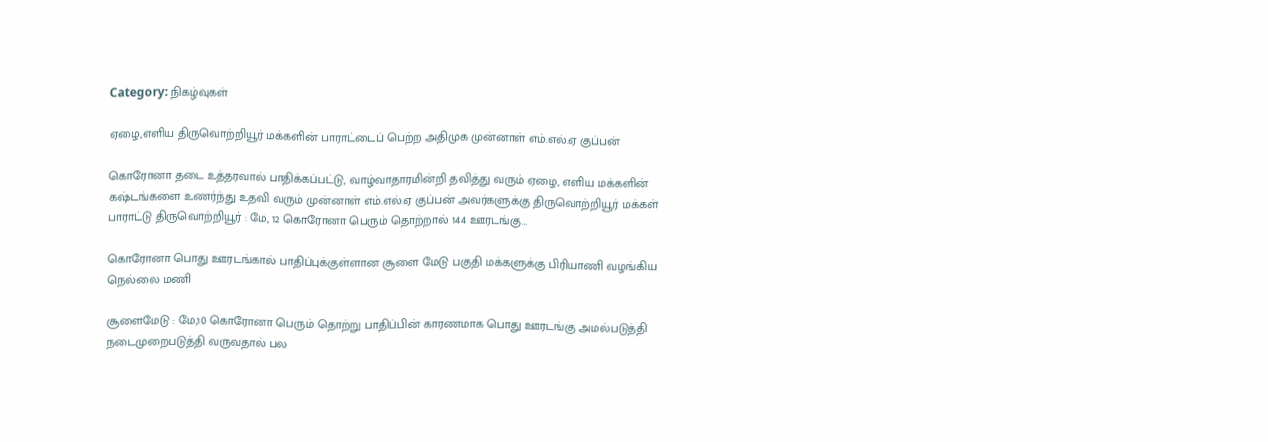Category: நிகழ்வுகள்

ஏழை,எளிய திருவொற்றியூர் மக்களின் பாராட்டைப் பெற்ற அதிமுக முன்னாள் எம்.எல்.ஏ குப்பன்

கொரோனா தடை உத்தரவால் பாதிக்கப்பட்டு, வாழ்வாதாரமின்றி தவித்து வரும் ஏழை, எளிய மக்களின் கஷ்டங்களை உணர்ந்து உதவி வரும் முன்னாள் எம்.எல்.ஏ குப்பன் அவர்களுக்கு திருவொற்றியூர் மக்கள் பாராட்டு திருவொற்றியூர் : மே, 12 கொரோனா பெரும் தொற்றால் 144 ஊரடங்கு…

கொரோனா பொது ஊரடங்கால் பாதிப்புக்குள்ளான சூளை மேடு பகுதி மக்களுக்கு பிரியாணி வழங்கிய நெல்லை மணி

சூளைமேடு : மே,10 கொரோனா பெரும் தொற்று பாதிப்பின் காரணமாக பொது ஊரடங்கு அமல்படுத்தி நடைமுறைபடுத்தி வருவதால் பல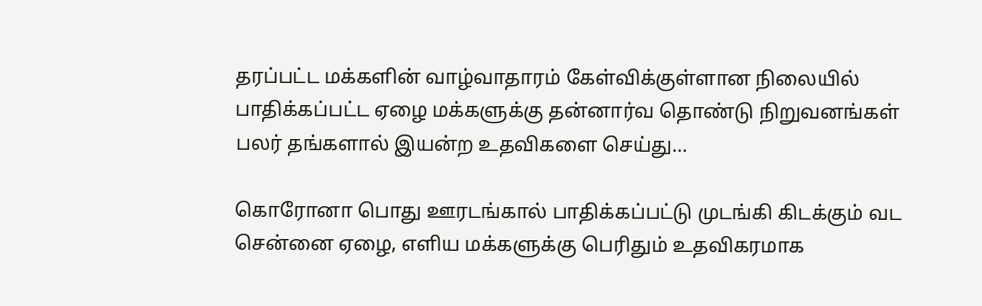தரப்பட்ட மக்களின் வாழ்வாதாரம் கேள்விக்குள்ளான நிலையில் பாதிக்கப்பட்ட ஏழை மக்களுக்கு தன்னார்வ தொண்டு நிறுவனங்கள் பலர் தங்களால் இயன்ற உதவிகளை செய்து…

கொரோனா பொது ஊரடங்கால் பாதிக்கப்பட்டு முடங்கி கிடக்கும் வட சென்னை ஏழை, எளிய மக்களுக்கு பெரிதும் உதவிகரமாக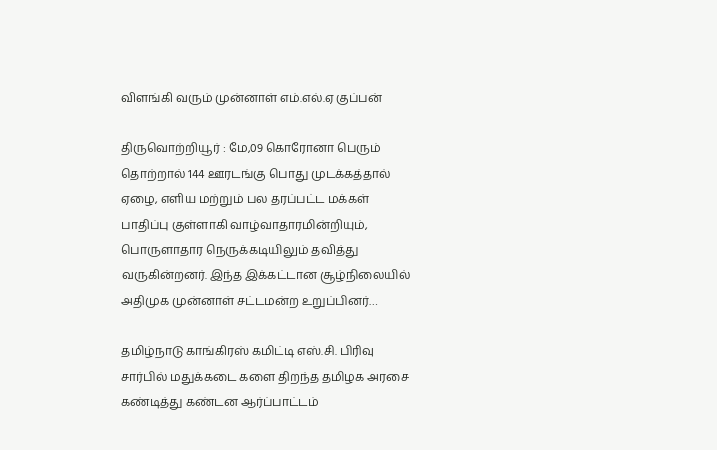விளங்கி வரும் முன்னாள் எம்.எல்.ஏ குப்பன்

திருவொற்றியூர் : மே,09 கொரோனா பெரும் தொற்றால் 144 ஊரடங்கு பொது முடக்கத்தால் ஏழை, எளிய மற்றும் பல தரப்பட்ட மக்கள் பாதிப்பு குள்ளாகி வாழ்வாதாரமின்றியும், பொருளாதார நெருக்கடியிலும் தவித்து வருகின்றனர். இந்த இக்கட்டான சூழ்நிலையில் அதிமுக முன்னாள் சட்டமன்ற உறுப்பினர்…

தமிழ்நாடு காங்கிரஸ் கமிட்டி எஸ்.சி. பிரிவு சார்பில் மதுக்கடை களை திறந்த தமிழக அரசை கண்டித்து கண்டன ஆர்ப்பாட்டம்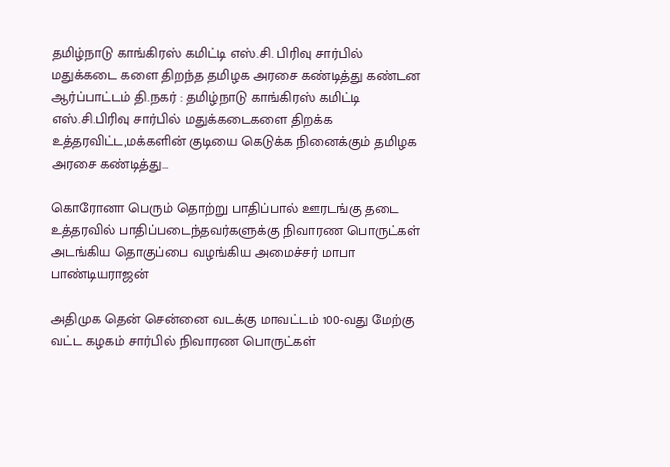தமிழ்நாடு காங்கிரஸ் கமிட்டி எஸ்.சி. பிரிவு சார்பில் மதுக்கடை களை திறந்த தமிழக அரசை கண்டித்து கண்டன ஆர்ப்பாட்டம் தி.நகர் : தமிழ்நாடு காங்கிரஸ் கமிட்டி எஸ்.சி.பிரிவு சார்பில் மதுக்கடைகளை திறக்க உத்தரவிட்ட,மக்களின் குடியை கெடுக்க நினைக்கும் தமிழக அரசை கண்டித்து…

கொரோனா பெரும் தொற்று பாதிப்பால் ஊரடங்கு தடை உத்தரவில் பாதிப்படைந்தவர்களுக்கு நிவாரண பொருட்கள் அடங்கிய தொகுப்பை வழங்கிய அமைச்சர் மாபா பாண்டியராஜன்

அதிமுக தென் சென்னை வடக்கு மாவட்டம் 100-வது மேற்கு வட்ட கழகம் சார்பில் நிவாரண பொருட்கள்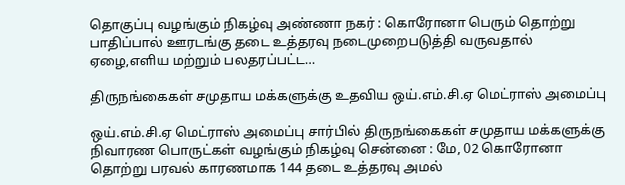தொகுப்பு வழங்கும் நிகழ்வு அண்ணா நகர் : கொரோனா பெரும் தொற்று பாதிப்பால் ஊரடங்கு தடை உத்தரவு நடைமுறைபடுத்தி வருவதால் ஏழை,எளிய மற்றும் பலதரப்பட்ட…

திருநங்கைகள் சமுதாய மக்களுக்கு உதவிய ஒய்.எம்.சி.ஏ மெட்ராஸ் அமைப்பு

ஒய்.எம்.சி.ஏ மெட்ராஸ் அமைப்பு சார்பில் திருநங்கைகள் சமுதாய மக்களுக்கு நிவாரண பொருட்கள் வழங்கும் நிகழ்வு சென்னை : மே, 02 கொரோனா தொற்று பரவல் காரணமாக 144 தடை உத்தரவு அமல்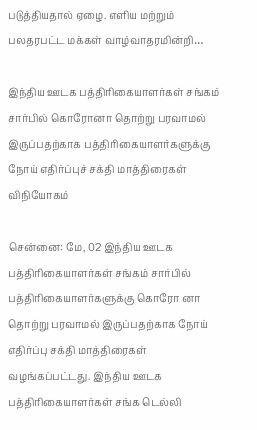படுத்தியதால் ஏழை. எளிய மற்றும் பலதரபட்ட மக்கள் வாழ்வாதரமின்றி…

இந்திய ஊடக பத்திரிகையாளர்கள் சங்கம் சார்பில் கொரோனா தொற்று பரவாமல் இருப்பதற்காக பத்திரிகையாளர்களுக்கு நோய் எதிர்ப்புச் சக்தி மாத்திரைகள் விநியோகம்

சென்னை: மே, 02 இந்திய ஊடக பத்திரிகையாளர்கள் சங்கம் சார்பில் பத்திரிகையாளர்களுக்கு கொரோ னா தொற்று பரவாமல் இருப்பதற்காக நோய் எதிர்ப்பு சக்தி மாத்திரைகள் வழங்கப்பட்டது. இந்திய ஊடக பத்திரிகையாளர்கள் சங்க டெல்லி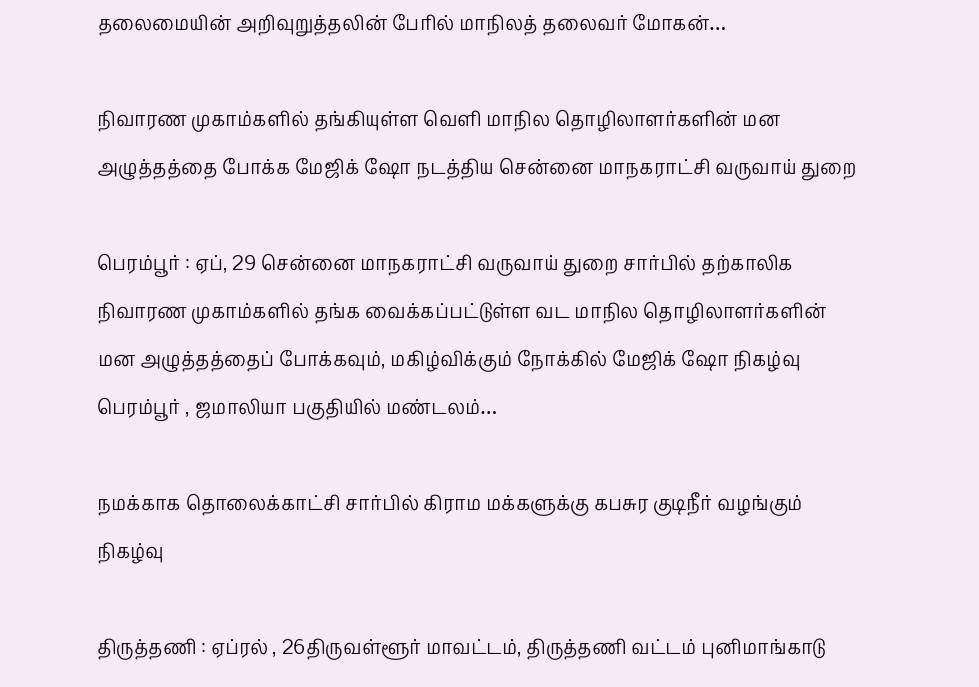தலைமையின் அறிவுறுத்தலின் பேரில் மாநிலத் தலைவர் மோகன்…

நிவாரண முகாம்களில் தங்கியுள்ள வெளி மாநில தொழிலாளர்களின் மன அழுத்தத்தை போக்க மேஜிக் ஷோ நடத்திய சென்னை மாநகராட்சி வருவாய் துறை

பெரம்பூர் : ஏப், 29 சென்னை மாநகராட்சி வருவாய் துறை சார்பில் தற்காலிக நிவாரண முகாம்களில் தங்க வைக்கப்பட்டுள்ள வட மாநில தொழிலாளர்களின் மன அழுத்தத்தைப் போக்கவும், மகிழ்விக்கும் நோக்கில் மேஜிக் ஷோ நிகழ்வு பெரம்பூர் , ஜமாலியா பகுதியில் மண்டலம்…

நமக்காக தொலைக்காட்சி சார்பில் கிராம மக்களுக்கு கபசுர குடிநீர் வழங்கும் நிகழ்வு

திருத்தணி : ஏப்ரல் , 26திருவள்ளூர் மாவட்டம், திருத்தணி வட்டம் புனிமாங்காடு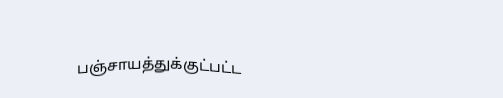பஞ்சாயத்துக்குட்பட்ட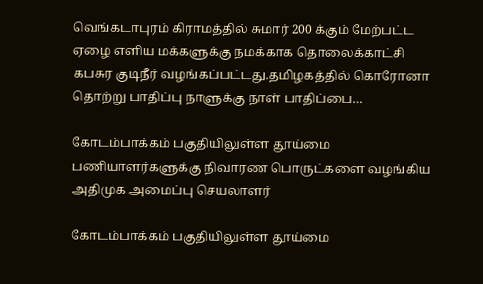வெங்கடாபுரம் கிராமத்தில் சுமார் 200 க்கும் மேற்பட்ட ஏழை எளிய மக்களுக்கு நமக்காக தொலைக்காட்சி கபசுர குடிநீர் வழங்கப்பட்டது.தமிழகத்தில் கொரோனா தொற்று பாதிப்பு நாளுக்கு நாள் பாதிப்பை…

கோடம்பாக்கம் பகுதியிலுள்ள தூய்மை பணியாளர்களுக்கு நிவாரண பொருட்களை வழங்கிய அதிமுக அமைப்பு செயலாளர்

கோடம்பாக்கம் பகுதியிலுள்ள தூய்மை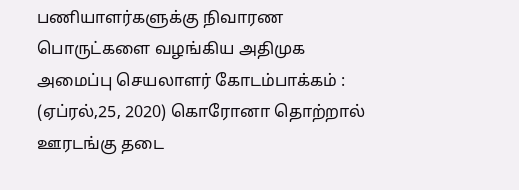பணியாளர்களுக்கு நிவாரண பொருட்களை வழங்கிய அதிமுக அமைப்பு செயலாளர் கோடம்பாக்கம் : (ஏப்ரல்,25, 2020) கொரோனா தொற்றால் ஊரடங்கு தடை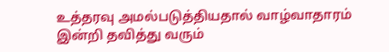உத்தரவு அமல்படுத்தியதால் வாழ்வாதாரம் இன்றி தவித்து வரும்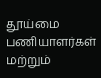தூய்மை பணியாளர்கள் மற்றும்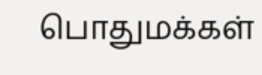பொதுமக்கள்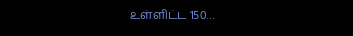உள்ளிட்ட 150…